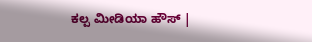ಕಲ್ಪ ಮೀಡಿಯಾ ಹೌಸ್ |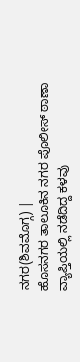ನಗರ(ಶಿವಮೊಗ್ಗ) |
ಹೊಸನಗರ ತಾಲೂಕಿನ ನಗರ ಪೊಲೀಸ್ ಠಾಣಾ ವ್ಯಾಪ್ತಿಯಲ್ಲಿ ನಡೆದಿದ್ದ ಕಳವು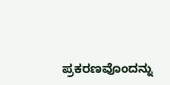ಪ್ರಕರಣವೊಂದನ್ನು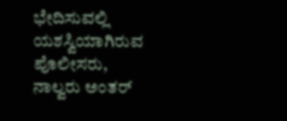ಭೇದಿಸುವಲ್ಲಿ ಯಶಸ್ವಿಯಾಗಿರುವ ಪೊಲೀಸರು, ನಾಲ್ವರು ಅಂತರ್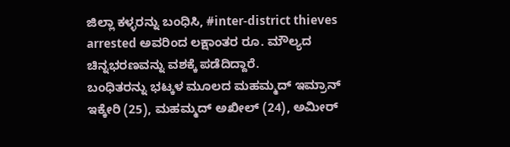ಜಿಲ್ಲಾ ಕಳ್ಳರನ್ನು ಬಂಧಿಸಿ, #inter-district thieves arrested ಅವರಿಂದ ಲಕ್ಷಾಂತರ ರೂ. ಮೌಲ್ಯದ ಚಿನ್ನಭರಣವನ್ನು ವಶಕ್ಕೆ ಪಡೆದಿದ್ದಾರೆ.
ಬಂಧಿತರನ್ನು ಭಟ್ಕಳ ಮೂಲದ ಮಹಮ್ಮದ್ ಇಮ್ರಾನ್ ಇಕ್ಕೇರಿ (25), ಮಹಮ್ಮದ್ ಅಖೀಲ್ (24), ಅಮೀರ್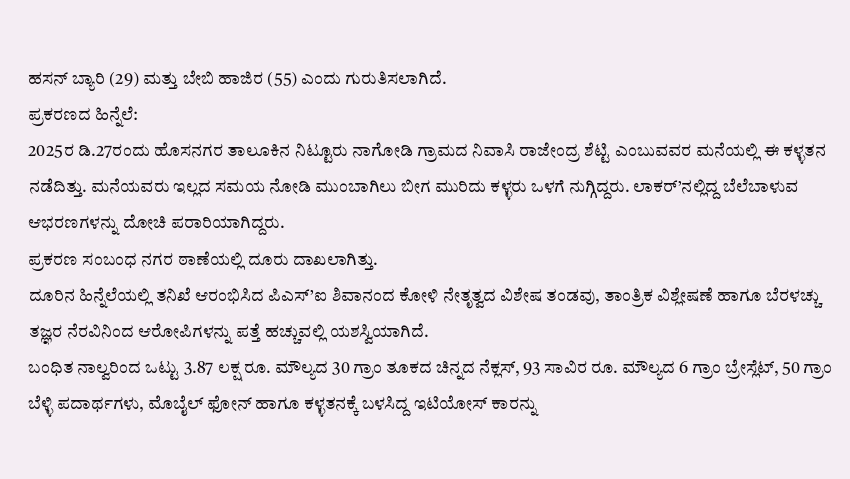ಹಸನ್ ಬ್ಯಾರಿ (29) ಮತ್ತು ಬೇಬಿ ಹಾಜಿರ (55) ಎಂದು ಗುರುತಿಸಲಾಗಿದೆ.
ಪ್ರಕರಣದ ಹಿನ್ನೆಲೆ:
2025ರ ಡಿ.27ರಂದು ಹೊಸನಗರ ತಾಲೂಕಿನ ನಿಟ್ಟೂರು ನಾಗೋಡಿ ಗ್ರಾಮದ ನಿವಾಸಿ ರಾಜೇಂದ್ರ ಶೆಟ್ಟಿ ಎಂಬುವವರ ಮನೆಯಲ್ಲಿ ಈ ಕಳ್ಳತನ ನಡೆದಿತ್ತು. ಮನೆಯವರು ಇಲ್ಲದ ಸಮಯ ನೋಡಿ ಮುಂಬಾಗಿಲು ಬೀಗ ಮುರಿದು ಕಳ್ಳರು ಒಳಗೆ ನುಗ್ಗಿದ್ದರು. ಲಾಕರ್’ನಲ್ಲಿದ್ದ ಬೆಲೆಬಾಳುವ ಆಭರಣಗಳನ್ನು ದೋಚಿ ಪರಾರಿಯಾಗಿದ್ದರು.
ಪ್ರಕರಣ ಸಂಬಂಧ ನಗರ ಠಾಣೆಯಲ್ಲಿ ದೂರು ದಾಖಲಾಗಿತ್ತು.
ದೂರಿನ ಹಿನ್ನೆಲೆಯಲ್ಲಿ ತನಿಖೆ ಆರಂಭಿಸಿದ ಪಿಎಸ್’ಐ ಶಿವಾನಂದ ಕೋಳಿ ನೇತೃತ್ವದ ವಿಶೇಷ ತಂಡವು, ತಾಂತ್ರಿಕ ವಿಶ್ಲೇಷಣೆ ಹಾಗೂ ಬೆರಳಚ್ಚು ತಜ್ಞರ ನೆರವಿನಿಂದ ಆರೋಪಿಗಳನ್ನು ಪತ್ತೆ ಹಚ್ಚುವಲ್ಲಿ ಯಶಸ್ವಿಯಾಗಿದೆ.
ಬಂಧಿತ ನಾಲ್ವರಿಂದ ಒಟ್ಟು 3.87 ಲಕ್ಷ ರೂ. ಮೌಲ್ಯದ 30 ಗ್ರಾಂ ತೂಕದ ಚಿನ್ನದ ನೆಕ್ಲಸ್, 93 ಸಾವಿರ ರೂ. ಮೌಲ್ಯದ 6 ಗ್ರಾಂ ಬ್ರೇಸ್ಲೆಟ್, 50 ಗ್ರಾಂ ಬೆಳ್ಳಿ ಪದಾರ್ಥಗಳು, ಮೊಬೈಲ್ ಫೋನ್ ಹಾಗೂ ಕಳ್ಳತನಕ್ಕೆ ಬಳಸಿದ್ದ ಇಟಿಯೋಸ್ ಕಾರನ್ನು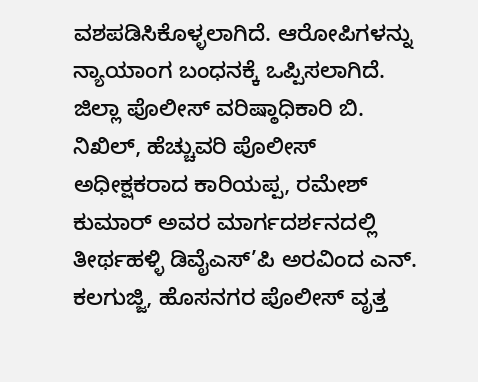ವಶಪಡಿಸಿಕೊಳ್ಳಲಾಗಿದೆ. ಆರೋಪಿಗಳನ್ನು ನ್ಯಾಯಾಂಗ ಬಂಧನಕ್ಕೆ ಒಪ್ಪಿಸಲಾಗಿದೆ.
ಜಿಲ್ಲಾ ಪೊಲೀಸ್ ವರಿಷ್ಠಾಧಿಕಾರಿ ಬಿ. ನಿಖಿಲ್, ಹೆಚ್ಚುವರಿ ಪೊಲೀಸ್ ಅಧೀಕ್ಷಕರಾದ ಕಾರಿಯಪ್ಪ, ರಮೇಶ್ ಕುಮಾರ್ ಅವರ ಮಾರ್ಗದರ್ಶನದಲ್ಲಿ ತೀರ್ಥಹಳ್ಳಿ ಡಿವೈಎಸ್’ಪಿ ಅರವಿಂದ ಎನ್. ಕಲಗುಜ್ಜಿ, ಹೊಸನಗರ ಪೊಲೀಸ್ ವೃತ್ತ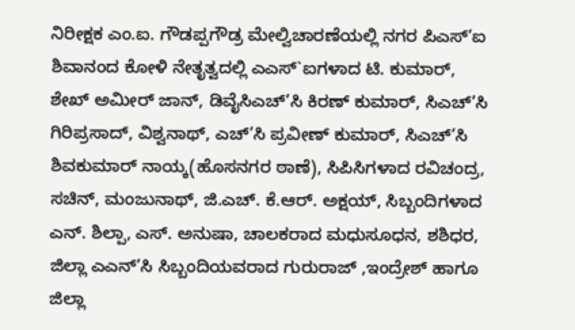ನಿರೀಕ್ಷಕ ಎಂ.ಐ. ಗೌಡಪ್ಪಗೌಡ್ರ ಮೇಲ್ವಿಚಾರಣೆಯಲ್ಲಿ ನಗರ ಪಿಎಸ್’ಐ ಶಿವಾನಂದ ಕೋಳಿ ನೇತೃತ್ವದಲ್ಲಿ ಎಎಸ್`ಐಗಳಾದ ಟಿ. ಕುಮಾರ್, ಶೇಖ್ ಅಮೀರ್ ಜಾನ್, ಡಿವೈಸಿಎಚ್’ಸಿ ಕಿರಣ್ ಕುಮಾರ್, ಸಿಎಚ್’ಸಿ ಗಿರಿಪ್ರಸಾದ್, ವಿಶ್ವನಾಥ್, ಎಚ್’ಸಿ ಪ್ರವೀಣ್ ಕುಮಾರ್, ಸಿಎಚ್’ಸಿ ಶಿವಕುಮಾರ್ ನಾಯ್ಕ(ಹೊಸನಗರ ಠಾಣೆ), ಸಿಪಿಸಿಗಳಾದ ರವಿಚಂದ್ರ, ಸಚಿನ್, ಮಂಜುನಾಥ್, ಜಿ.ಎಚ್. ಕೆ.ಆರ್. ಅಕ್ಷಯ್, ಸಿಬ್ಬಂದಿಗಳಾದ ಎನ್. ಶಿಲ್ಪಾ, ಎಸ್. ಅನುಷಾ, ಚಾಲಕರಾದ ಮಧುಸೂಧನ, ಶಶಿಧರ, ಜಿಲ್ಲಾ ಎಎನ್’ಸಿ ಸಿಬ್ಬಂದಿಯವರಾದ ಗುರುರಾಜ್ ,ಇಂದ್ರೇಶ್ ಹಾಗೂ ಜಿಲ್ಲಾ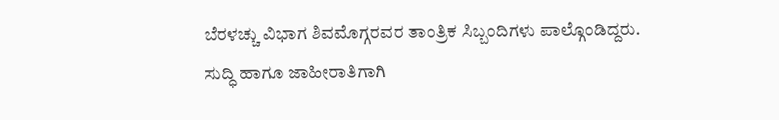ಬೆರಳಚ್ಚು ವಿಭಾಗ ಶಿವಮೊಗ್ಗರವರ ತಾಂತ್ರಿಕ ಸಿಬ್ಬಂದಿಗಳು ಪಾಲ್ಗೊಂಡಿದ್ದರು.
ಸುದ್ಧಿ ಹಾಗೂ ಜಾಹೀರಾತಿಗಾಗಿ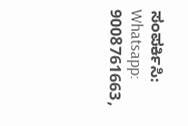ಸಂಪರ್ಕಿಸಿ: Whatsapp: 9008761663,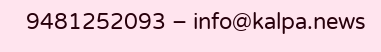9481252093 – info@kalpa.news